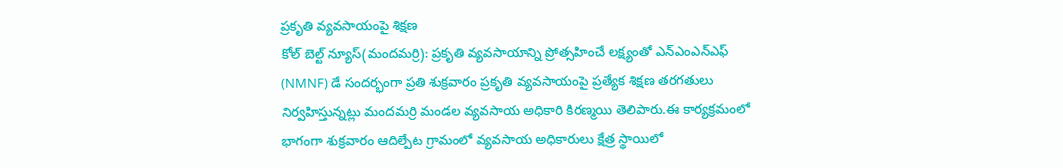ప్రకృతి వ్యవసాయంపై శిక్షణ
కోల్ బెల్ట్ న్యూస్(మందమర్రి): ప్రకృతి వ్యవసాయాన్ని ప్రోత్సహించే లక్ష్యంతో ఎన్ఎంఎన్ఎఫ్ (NMNF) డే సందర్భంగా ప్రతి శుక్రవారం ప్రకృతి వ్యవసాయంపై ప్రత్యేక శిక్షణ తరగతులు నిర్వహిస్తున్నట్లు మందమర్రి మండల వ్యవసాయ అధికారి కిరణ్మయి తెలిపారు.ఈ కార్యక్రమంలో భాగంగా శుక్రవారం ఆదిల్పేట గ్రామంలో వ్యవసాయ అధికారులు క్షేత్ర స్థాయిలో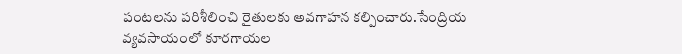పంటలను పరిశీలించి రైతులకు అవగాహన కల్పించారు.సేంద్రియ వ్యవసాయంలో కూరగాయల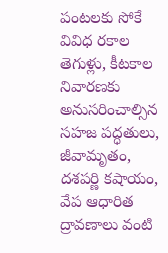పంటలకు సోకే వివిధ రకాల తెగుళ్లు, కీటకాల నివారణకు అనుసరించాల్సిన సహజ పద్ధతులు, జీవామృతం, దశపర్ణి కషాయం, వేప ఆధారిత ద్రావణాలు వంటి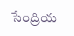సేంద్రియ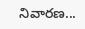నివారణ...